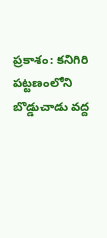ప్రకాశం: కనిగిరి పట్టణంలోని బొడ్డుచాడు వద్ద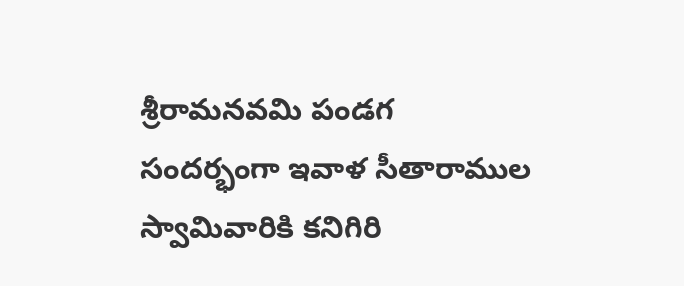శ్రీరామనవమి పండగ సందర్భంగా ఇవాళ సీతారాముల స్వామివారికి కనిగిరి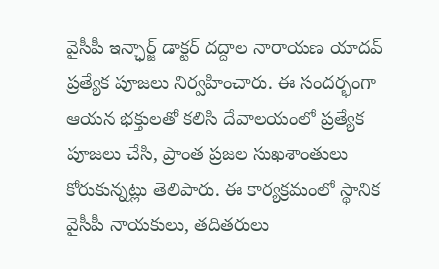వైసీపీ ఇన్ఛార్జ్ డాక్టర్ దద్దాల నారాయణ యాదవ్ ప్రత్యేక పూజలు నిర్వహించారు. ఈ సందర్భంగా ఆయన భక్తులతో కలిసి దేవాలయంలో ప్రత్యేక పూజలు చేసి, ప్రాంత ప్రజల సుఖశాంతులు కోరుకున్నట్లు తెలిపారు. ఈ కార్యక్రమంలో స్థానిక వైసీపీ నాయకులు, తదితరులు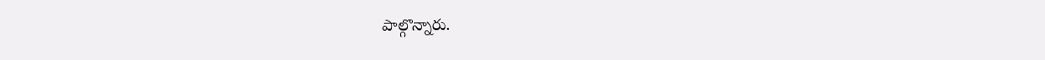పాల్గొన్నారు.